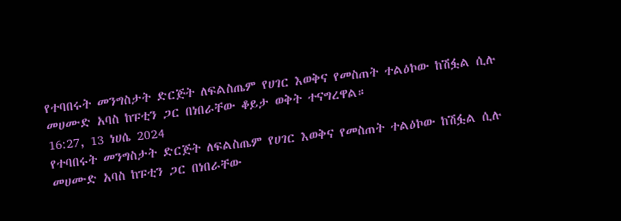የተባበሩት መንግስታት ድርጅት ለፍልስጤም የሀገር እወቅና የመስጠት ተልዕኮው ከሽፏል ሲሉ መሀሙድ አባስ ከፑቲን ጋር በነበራቸው ቆይታ ወቅት ተናግረዋል።
16:27, 13 ነሀሴ 2024
የተባበሩት መንግስታት ድርጅት ለፍልስጤም የሀገር እወቅና የመስጠት ተልዕኮው ከሽፏል ሲሉ መሀሙድ አባስ ከፑቲን ጋር በነበራቸው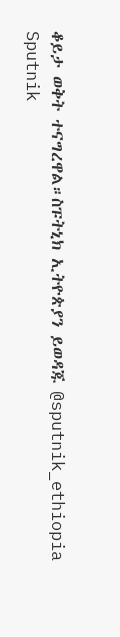ቆይታ ወቅት ተናግረዋል።ስፑትኒክ ኢትዮጵያን ይወዳጁ @sputnik_ethiopia
Sputnik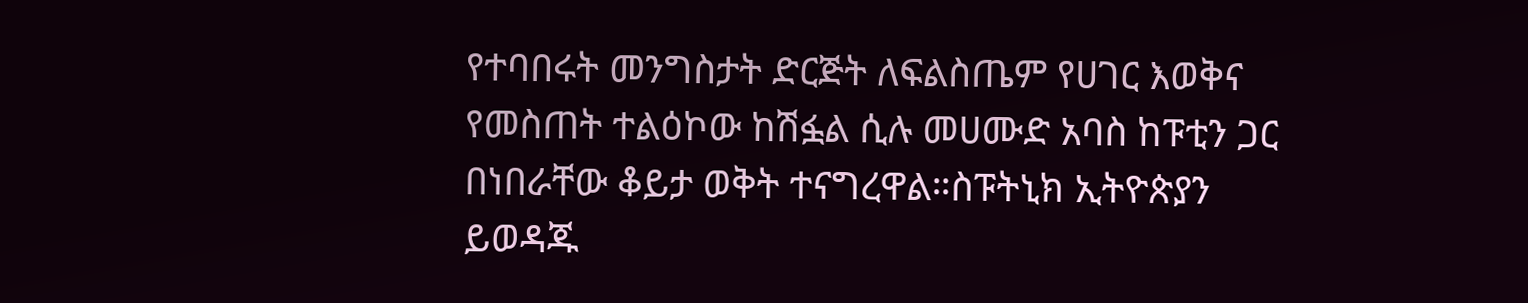የተባበሩት መንግስታት ድርጅት ለፍልስጤም የሀገር እወቅና የመስጠት ተልዕኮው ከሽፏል ሲሉ መሀሙድ አባስ ከፑቲን ጋር በነበራቸው ቆይታ ወቅት ተናግረዋል።ስፑትኒክ ኢትዮጵያን ይወዳጁ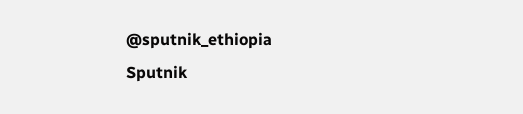@sputnik_ethiopia
Sputnik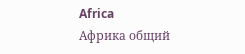Africa
Африка общий